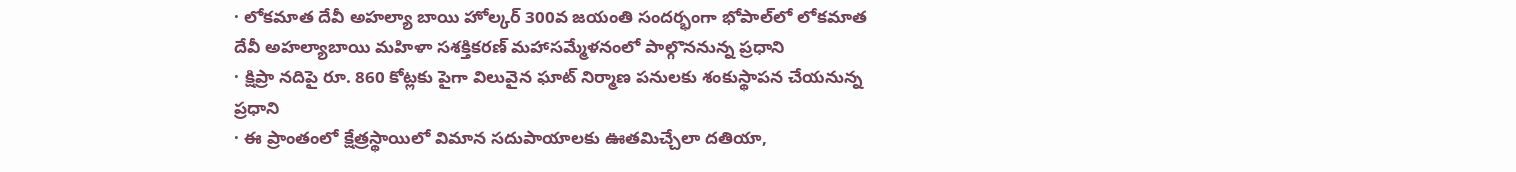· లోకమాత దేవీ అహల్యా బాయి హోల్కర్ 300వ జయంతి సందర్భంగా భోపాల్‌లో లోకమాత దేవీ అహల్యాబాయి మహిళా సశక్తికరణ్ మహాసమ్మేళనంలో పాల్గొననున్న ప్రధాని
· క్షిప్రా నదిపై రూ. 860 కోట్లకు పైగా విలువైన ఘాట్ నిర్మాణ పనులకు శంకుస్థాపన చేయనున్న ప్రధాని
· ఈ ప్రాంతంలో క్షేత్రస్థాయిలో విమాన సదుపాయాలకు ఊతమిచ్చేలా దతియా,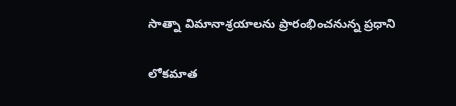సాత్నా విమానాశ్రయాలను ప్రారంభించనున్న ప్రధాని

లోకమాత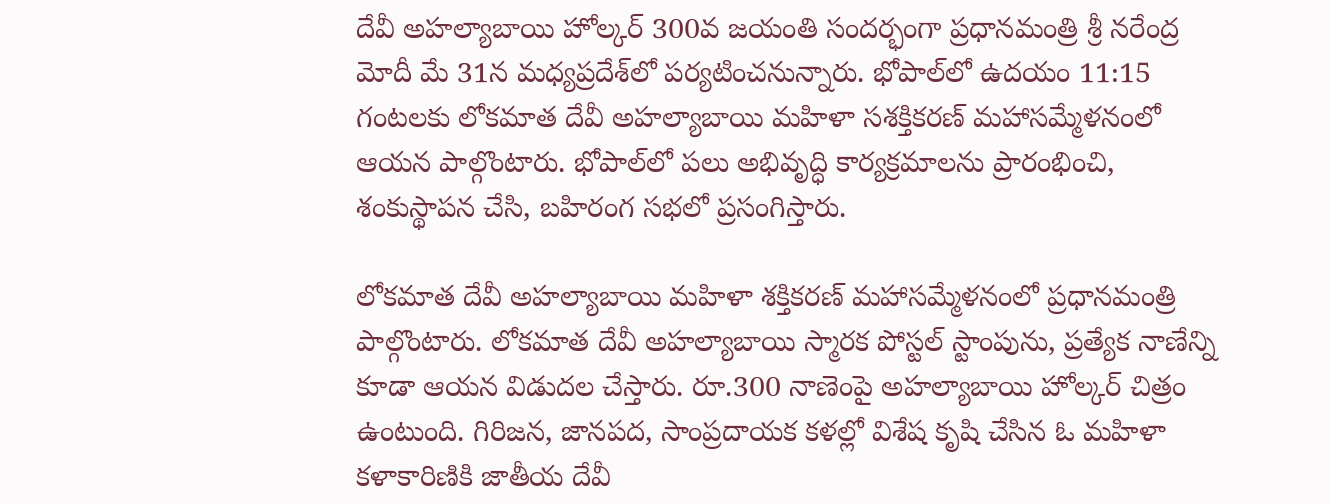దేవీ అహల్యాబాయి హోల్కర్ 300వ జయంతి సందర్భంగా ప్రధానమంత్రి శ్రీ నరేంద్ర మోదీ మే 31న మధ్యప్రదేశ్‌లో పర్యటించనున్నారు. భోపాల్‌లో ఉదయం 11:15 గంటలకు లోకమాత దేవీ అహల్యాబాయి మహిళా సశక్తికరణ్ మహాసమ్మేళనంలో ఆయన పాల్గొంటారు. భోపాల్‌లో పలు అభివృద్ధి కార్యక్రమాలను ప్రారంభించి, శంకుస్థాపన చేసి, బహిరంగ సభలో ప్రసంగిస్తారు.

లోకమాత దేవీ అహల్యాబాయి మహిళా శక్తికరణ్ మహాసమ్మేళనంలో ప్రధానమంత్రి పాల్గొంటారు. లోకమాత దేవీ అహల్యాబాయి స్మారక పోస్టల్ స్టాంపును, ప్రత్యేక నాణేన్ని కూడా ఆయన విడుదల చేస్తారు. రూ.300 నాణెంపై అహల్యాబాయి హోల్కర్ చిత్రం ఉంటుంది. గిరిజన, జానపద, సాంప్రదాయక కళల్లో విశేష కృషి చేసిన ఓ మహిళా కళాకారిణికి జాతీయ దేవీ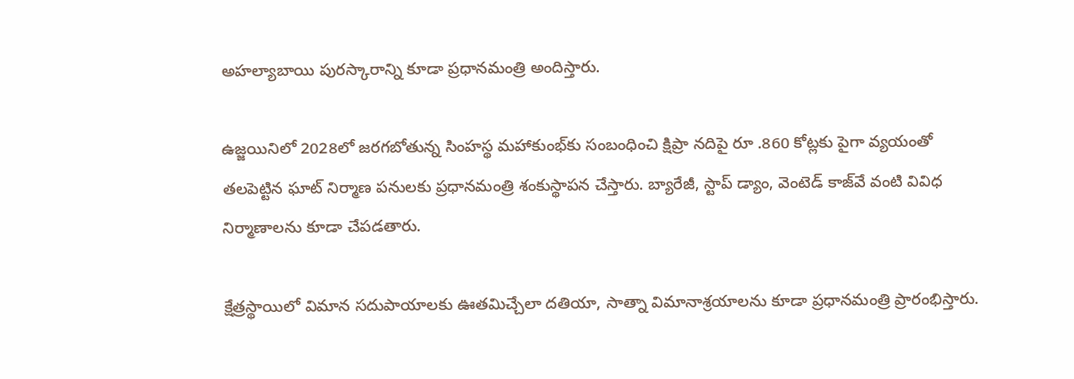అహల్యాబాయి పురస్కారాన్ని కూడా ప్రధానమంత్రి అందిస్తారు.

ఉజ్జయినిలో 2028లో జరగబోతున్న సింహస్థ మహాకుంభ్‌కు సంబంధించి క్షిప్రా నదిపై రూ .860 కోట్లకు పైగా వ్యయంతో తలపెట్టిన ఘాట్ నిర్మాణ పనులకు ప్రధానమంత్రి శంకుస్థాపన చేస్తారు. బ్యారేజీ, స్టాప్ డ్యాం, వెంటెడ్ కాజ్‌వే వంటి వివిధ నిర్మాణాలను కూడా చేపడతారు.

క్షేత్రస్థాయిలో విమాన సదుపాయాలకు ఊతమిచ్చేలా దతియా, సాత్నా విమానాశ్రయాలను కూడా ప్రధానమంత్రి ప్రారంభిస్తారు.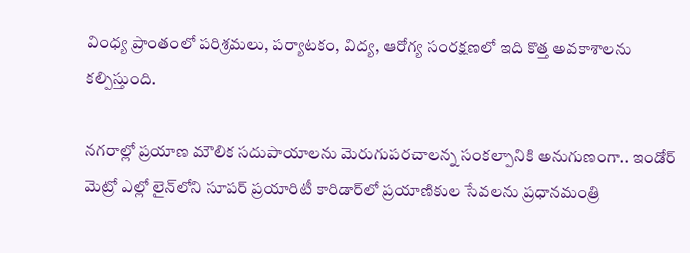వింధ్య ప్రాంతంలో పరిశ్రమలు, పర్యాటకం, విద్య, ఆరోగ్య సంరక్షణలో ఇది కొత్త అవకాశాలను కల్పిస్తుంది.

నగరాల్లో ప్రయాణ మౌలిక సదుపాయాలను మెరుగుపరచాలన్న సంకల్పానికి అనుగుణంగా.. ఇండోర్ మెట్రో ఎల్లో లైన్‌లోని సూపర్ ప్రయారిటీ కారిడార్‌లో ప్రయాణికుల సేవలను ప్రధానమంత్రి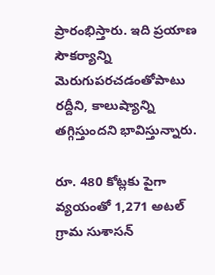ప్రారంభిస్తారు. ఇది ప్రయాణ సౌకర్యాన్ని మెరుగుపరచడంతోపాటు రద్దీని, కాలుష్యాన్ని తగ్గిస్తుందని భావిస్తున్నారు.

రూ. 480 కోట్లకు పైగా వ్యయంతో 1,271 అటల్ గ్రామ సుశాసన్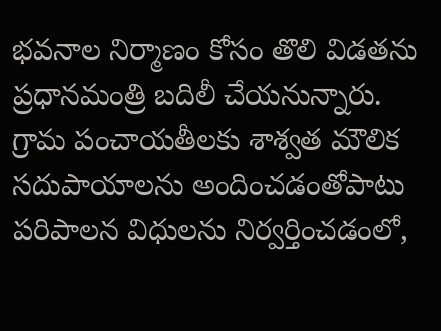భవనాల నిర్మాణం కోసం తొలి విడతను ప్రధానమంత్రి బదిలీ చేయనున్నారు. గ్రామ పంచాయతీలకు శాశ్వత మౌలిక సదుపాయాలను అందించడంతోపాటు పరిపాలన విధులను నిర్వర్తించడంలో,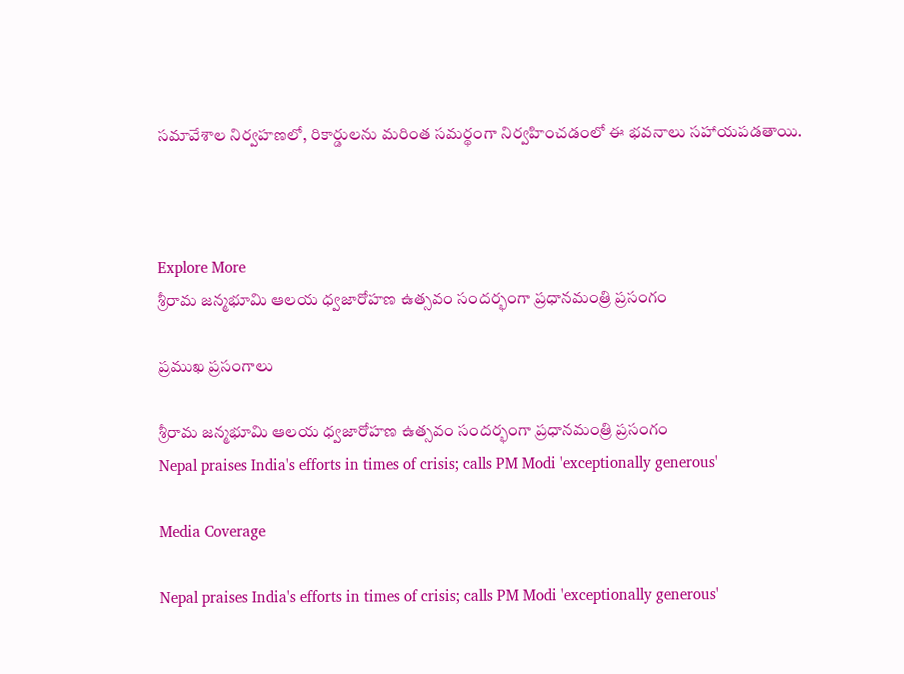సమావేశాల నిర్వహణలో, రికార్డులను మరింత సమర్థంగా నిర్వహించడంలో ఈ భవనాలు సహాయపడతాయి.



Explore More
శ్రీరామ జన్మభూమి ఆలయ ధ్వజారోహణ ఉత్సవం సందర్భంగా ప్రధానమంత్రి ప్రసంగం

ప్రముఖ ప్రసంగాలు

శ్రీరామ జన్మభూమి ఆలయ ధ్వజారోహణ ఉత్సవం సందర్భంగా ప్రధానమంత్రి ప్రసంగం
Nepal praises India's efforts in times of crisis; calls PM Modi 'exceptionally generous'

Media Coverage

Nepal praises India's efforts in times of crisis; calls PM Modi 'exceptionally generous'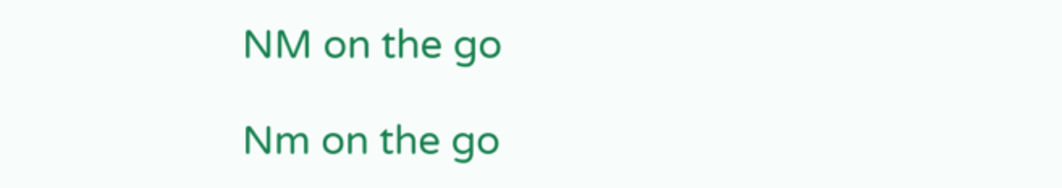NM on the go

Nm on the go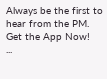Always be the first to hear from the PM. Get the App Now!
...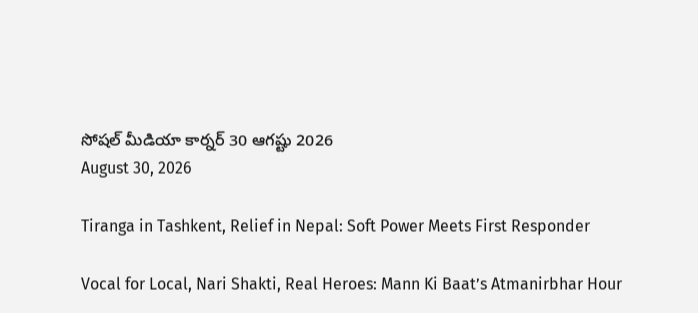సోషల్ మీడియా కార్నర్ 30 ఆగష్టు 2026
August 30, 2026

Tiranga in Tashkent, Relief in Nepal: Soft Power Meets First Responder

Vocal for Local, Nari Shakti, Real Heroes: Mann Ki Baat’s Atmanirbhar Hour